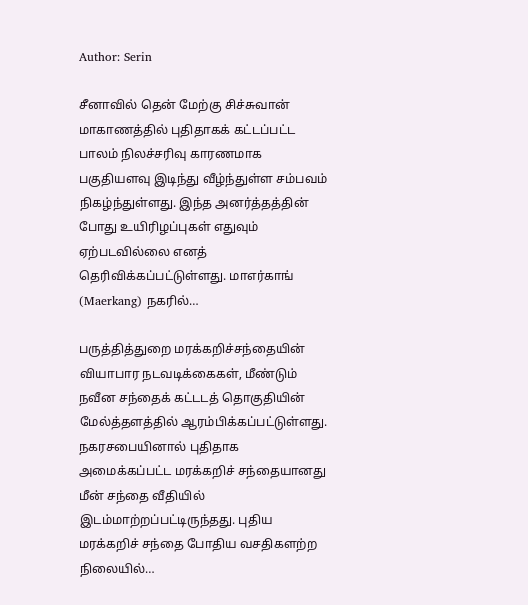Author: Serin

சீனாவில் தென் மேற்கு சிச்சுவான் மாகாணத்தில் புதிதாகக் கட்டப்பட்ட பாலம் நிலச்சரிவு காரணமாக பகுதியளவு இடிந்து வீழ்ந்துள்ள சம்பவம் நிகழ்ந்துள்ளது. இந்த அனர்த்தத்தின் போது உயிரிழப்புகள் எதுவும் ஏற்படவில்லை எனத் தெரிவிக்கப்பட்டுள்ளது. மாஎர்காங் (Maerkang) நகரில்…

பருத்தித்துறை மரக்கறிச்சந்தையின் வியாபார நடவடிக்கைகள், மீண்டும் நவீன சந்தைக் கட்டடத் தொகுதியின் மேல்த்தளத்தில் ஆரம்பிக்கப்பட்டுள்ளது. நகரசபையினால் புதிதாக அமைக்கப்பட்ட மரக்கறிச் சந்தையானது மீன் சந்தை வீதியில் இடம்மாற்றப்பட்டிருந்தது. புதிய மரக்கறிச் சந்தை போதிய வசதிகளற்ற நிலையில்…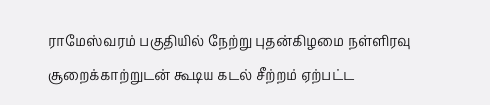ராமேஸ்வரம் பகுதியில் நேற்று புதன்கிழமை நள்ளிரவு சூறைக்காற்றுடன் கூடிய கடல் சீற்றம் ஏற்பட்ட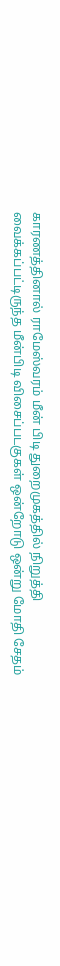காரணத்தினால் ராமேஸ்வரம் மீன் பிடி துறைமுகத்தில் நிறுத்தி வைக்கப்பட்டிருந்த மீன்பிடி விசைப்படகுகள் ஒன்றோடு ஒன்று மோதி சேதம்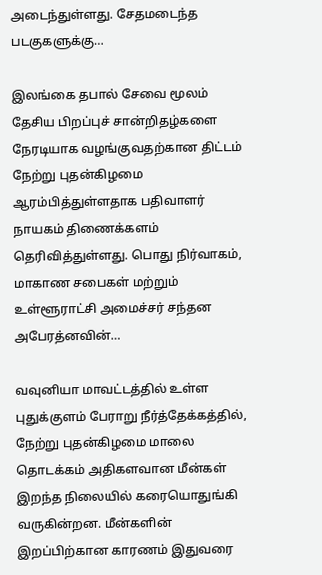அடைந்துள்ளது. சேதமடைந்த படகுகளுக்கு…

இலங்கை தபால் சேவை மூலம் தேசிய பிறப்புச் சான்றிதழ்களை நேரடியாக வழங்குவதற்கான திட்டம் நேற்று புதன்கிழமை ஆரம்பித்துள்ளதாக பதிவாளர் நாயகம் திணைக்களம் தெரிவித்துள்ளது. பொது நிர்வாகம், மாகாண சபைகள் மற்றும் உள்ளூராட்சி அமைச்சர் சந்தன அபேரத்னவின்…

வவுனியா மாவட்டத்தில் உள்ள புதுக்குளம் பேராறு நீர்த்தேக்கத்தில், நேற்று புதன்கிழமை மாலை தொடக்கம் அதிகளவான மீன்கள் இறந்த நிலையில் கரையொதுங்கி வருகின்றன. மீன்களின் இறப்பிற்கான காரணம் இதுவரை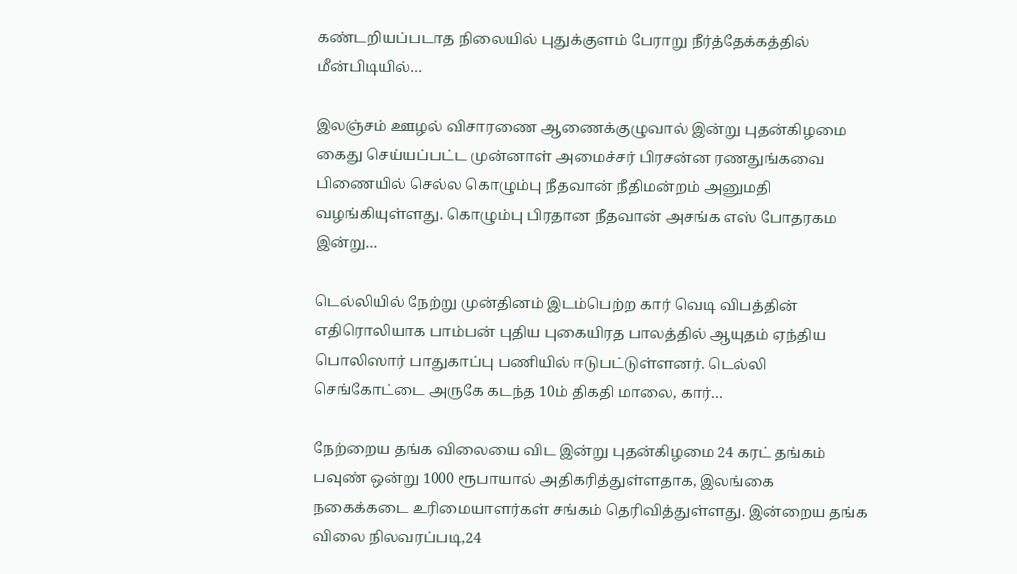கண்டறியப்படாத நிலையில் புதுக்குளம் பேராறு நீர்த்தேக்கத்தில் மீன்பிடியில்…

இலஞ்சம் ஊழல் விசாரணை ஆணைக்குழுவால் இன்று புதன்கிழமை கைது செய்யப்பட்ட முன்னாள் அமைச்சர் பிரசன்ன ரணதுங்கவை பிணையில் செல்ல கொழும்பு நீதவான் நீதிமன்றம் அனுமதி வழங்கியுள்ளது. கொழும்பு பிரதான நீதவான் அசங்க எஸ் போதரகம இன்று…

டெல்லியில் நேற்று முன்தினம் இடம்பெற்ற கார் வெடி விபத்தின் எதிரொலியாக பாம்பன் புதிய புகையிரத பாலத்தில் ஆயுதம் ஏந்திய பொலிஸார் பாதுகாப்பு பணியில் ஈடுபட்டுள்ளனர். டெல்லி செங்கோட்டை அருகே கடந்த 10ம் திகதி மாலை, கார்…

நேற்றைய தங்க விலையை விட இன்று புதன்கிழமை 24 கரட் தங்கம் பவுண் ஒன்று 1000 ரூபாயால் அதிகரித்துள்ளதாக, இலங்கை நகைக்கடை உரிமையாளர்கள் சங்கம் தெரிவித்துள்ளது. இன்றைய தங்க விலை நிலவரப்படி,24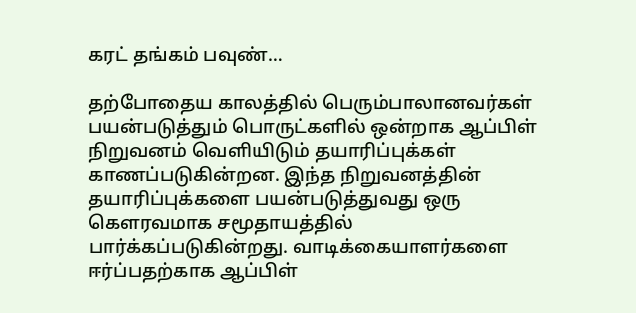கரட் தங்கம் பவுண்…

தற்போதைய காலத்தில் பெரும்பாலானவர்கள் பயன்படுத்தும் பொருட்களில் ஒன்றாக ஆப்பிள் நிறுவனம் வெளியிடும் தயாரிப்புக்கள் காணப்படுகின்றன. இந்த நிறுவனத்தின் தயாரிப்புக்களை பயன்படுத்துவது ஒரு கௌரவமாக சமூதாயத்தில் பார்க்கப்படுகின்றது. வாடிக்கையாளர்களை ஈர்ப்பதற்காக ஆப்பிள்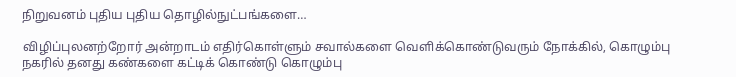நிறுவனம் புதிய புதிய தொழில்நுட்பங்களை…

விழிப்புலனற்றோர் அன்றாடம் எதிர்கொள்ளும் சவால்களை வெளிக்கொண்டுவரும் நோக்கில், கொழும்பு நகரில் தனது கண்களை கட்டிக் கொண்டு கொழும்பு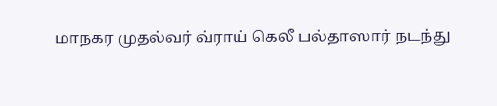மாநகர முதல்வர் வ்ராய் கெலீ பல்தாஸார் நடந்து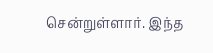சென்றுள்ளார். இந்த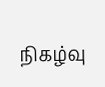நிகழ்வு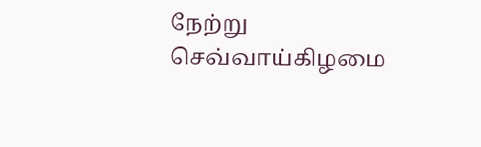நேற்று செவ்வாய்கிழமை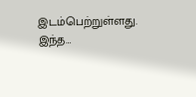இடம்பெற்றுள்ளது. இந்த…